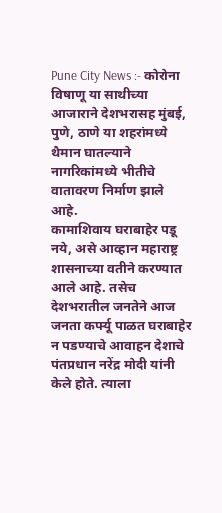Pune City News :- कोरोना विषाणू या साथीच्या आजाराने देशभरासह मुंबई, पुणे, ठाणे या शहरांमध्ये थैमान घातल्याने नागरिकांमध्ये भीतीचे वातावरण निर्माण झाले आहे.
कामाशिवाय घराबाहेर पडू नये, असे आव्हान महाराष्ट्र शासनाच्या वतीने करण्यात आले आहे. तसेच देशभरातील जनतेने आज जनता कर्फ्यू पाळत घराबाहेर न पडण्याचे आवाहन देशाचे पंतप्रधान नरेंद्र मोदी यांनी केले होते. त्याला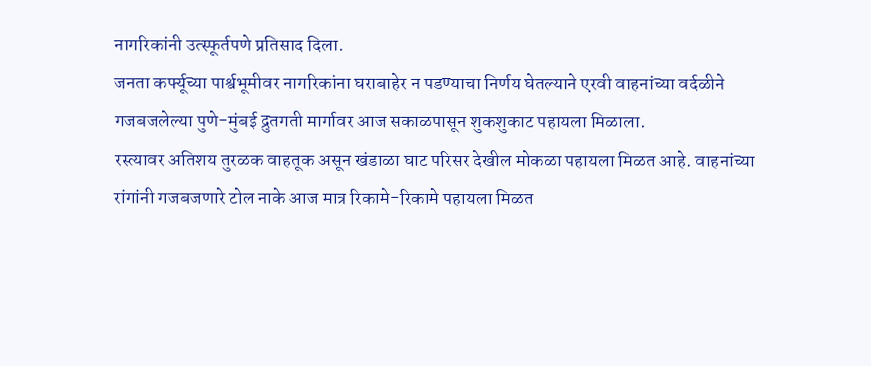नागरिकांनी उत्स्फूर्तपणे प्रतिसाद दिला.
जनता कर्फ्यूच्या पार्श्वभूमीवर नागरिकांना घराबाहेर न पडण्याचा निर्णय घेतल्याने एरवी वाहनांच्या वर्दळीने गजबजलेल्या पुणे-मुंबई द्रुतगती मार्गावर आज सकाळपासून शुकशुकाट पहायला मिळाला.
रस्त्यावर अतिशय तुरळक वाहतूक असून खंडाळा घाट परिसर देखील मोकळा पहायला मिळत आहे. वाहनांच्या रांगांनी गजबजणारे टोल नाके आज मात्र रिकामे-रिकामे पहायला मिळत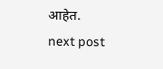आहेत.
next post